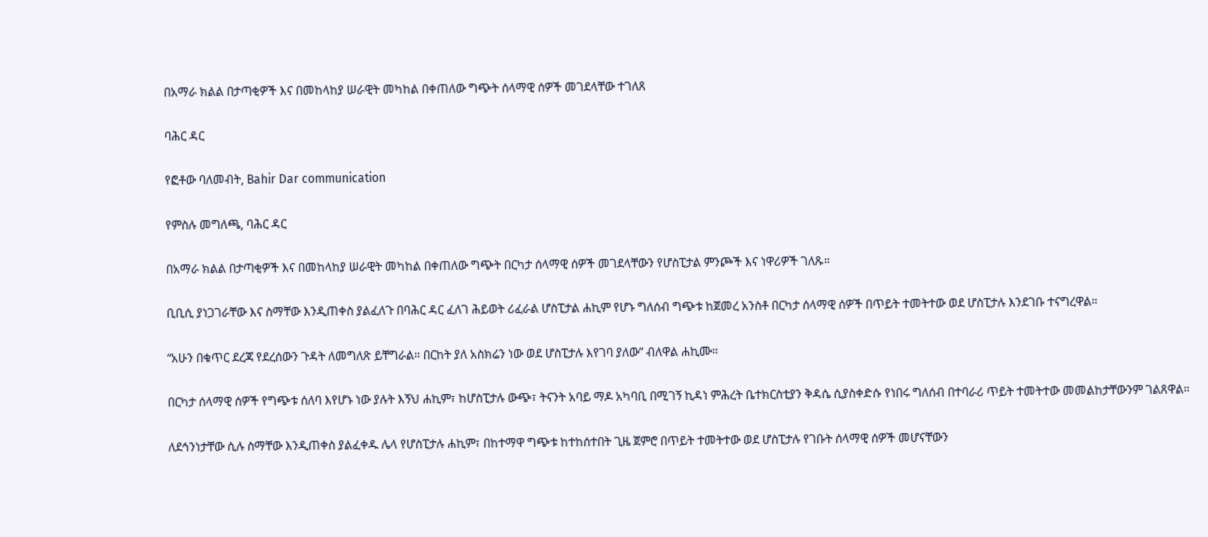በአማራ ክልል በታጣቂዎች እና በመከላከያ ሠራዊት መካከል በቀጠለው ግጭት ሰላማዊ ሰዎች መገደላቸው ተገለጸ

ባሕር ዳር

የፎቶው ባለመብት, Bahir Dar communication

የምስሉ መግለጫ, ባሕር ዳር

በአማራ ክልል በታጣቂዎች እና በመከላከያ ሠራዊት መካከል በቀጠለው ግጭት በርካታ ሰላማዊ ሰዎች መገደላቸውን የሆስፒታል ምንጮች እና ነዋሪዎች ገለጹ።

ቢቢሲ ያነጋገራቸው እና ስማቸው እንዲጠቀስ ያልፈለጉ በባሕር ዳር ፈለገ ሕይወት ሪፈራል ሆስፒታል ሐኪም የሆኑ ግለሰብ ግጭቱ ከጀመረ አንስቶ በርካታ ሰላማዊ ሰዎች በጥይት ተመትተው ወደ ሆስፒታሉ እንደገቡ ተናግረዋል።

“አሁን በቁጥር ደረጃ የደረሰውን ጉዳት ለመግለጽ ይቸግራል። በርከት ያለ አስክሬን ነው ወደ ሆስፒታሉ እየገባ ያለው” ብለዋል ሐኪሙ።

በርካታ ሰላማዊ ሰዎች የግጭቱ ሰለባ እየሆኑ ነው ያሉት እኝህ ሐኪም፣ ከሆስፒታሉ ውጭ፣ ትናንት አባይ ማዶ አካባቢ በሚገኝ ኪዳነ ምሕረት ቤተክርስቲያን ቅዳሴ ሲያስቀድሱ የነበሩ ግለሰብ በተባራሪ ጥይት ተመትተው መመልከታቸውንም ገልጸዋል።

ለደኅንነታቸው ሲሉ ስማቸው እንዲጠቀስ ያልፈቀዱ ሌላ የሆስፒታሉ ሐኪም፣ በከተማዋ ግጭቱ ከተከሰተበት ጊዜ ጀምሮ በጥይት ተመትተው ወደ ሆስፒታሉ የገቡት ሰላማዊ ሰዎች መሆናቸውን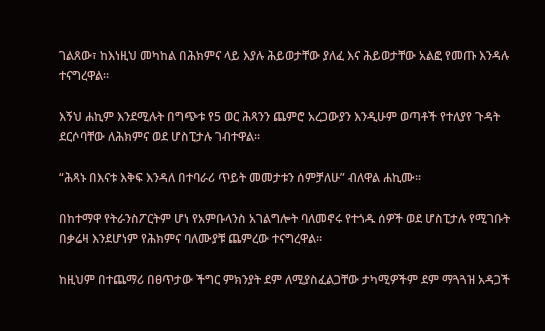ገልጸው፣ ከእነዚህ መካከል በሕክምና ላይ እያሉ ሕይወታቸው ያለፈ እና ሕይወታቸው አልፎ የመጡ እንዳሉ ተናግረዋል።

እኝህ ሐኪም እንደሚሉት በግጭቱ የ5 ወር ሕጻንን ጨምሮ አረጋውያን እንዲሁም ወጣቶች የተለያየ ጉዳት ደርሶባቸው ለሕክምና ወደ ሆስፒታሉ ገብተዋል።

“ሕጻኑ በእናቱ እቅፍ እንዳለ በተባራሪ ጥይት መመታቱን ሰምቻለሁ” ብለዋል ሐኪሙ።

በከተማዋ የትራንስፖርትም ሆነ የአምቡላንስ አገልግሎት ባለመኖሩ የተጎዱ ሰዎች ወደ ሆስፒታሉ የሚገቡት በቃሬዛ እንደሆነም የሕክምና ባለሙያቹ ጨምረው ተናግረዋል።

ከዚህም በተጨማሪ በፀጥታው ችግር ምክንያት ደም ለሚያስፈልጋቸው ታካሚዎችም ደም ማጓጓዝ አዳጋች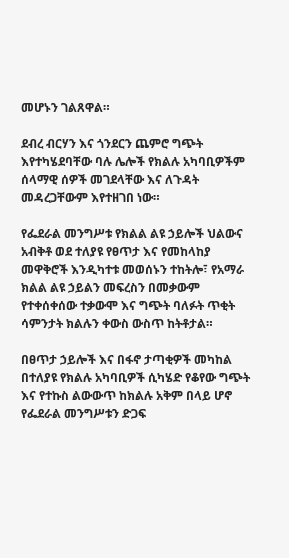መሆኑን ገልጸዋል።

ደብረ ብርሃን እና ጎንደርን ጨምሮ ግጭት እየተካሄደባቸው ባሉ ሌሎች የክልሉ አካባቢዎችም ሰላማዊ ሰዎች መገደላቸው እና ለጉዳት መዳረጋቸውም እየተዘገበ ነው።

የፌደራል መንግሥቱ የክልል ልዩ ኃይሎች ህልውና አብቅቶ ወደ ተለያዩ የፀጥታ እና የመከላከያ መዋቅሮች እንዲካተቱ መወሰኑን ተከትሎ፣ የአማራ ክልል ልዩ ኃይልን መፍረስን በመቃውም የተቀሰቀሰው ተቃውሞ እና ግጭት ባለፉት ጥቂት ሳምንታት ክልሉን ቀውስ ውስጥ ከትቶታል።

በፀጥታ ኃይሎች እና በፋኖ ታጣቂዎች መካከል በተለያዩ የክልሉ አካባቢዎች ሲካሄድ የቆየው ግጭት እና የተኩስ ልውውጥ ከክልሉ አቅም በላይ ሆኖ የፌደራል መንግሥቱን ድጋፍ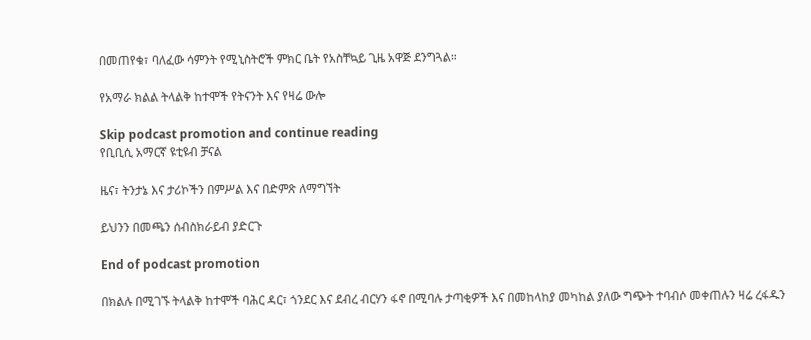በመጠየቁ፣ ባለፈው ሳምንት የሚኒስትሮች ምክር ቤት የአስቸኳይ ጊዜ አዋጅ ደንግጓል።

የአማራ ክልል ትላልቅ ከተሞች የትናንት እና የዛሬ ውሎ

Skip podcast promotion and continue reading
የቢቢሲ አማርኛ ዩቲዩብ ቻናል

ዜና፣ ትንታኔ እና ታሪኮችን በምሥል እና በድምጽ ለማግኘት

ይህንን በመጫን ሰብስክራይብ ያድርጉ

End of podcast promotion

በክልሉ በሚገኙ ትላልቅ ከተሞች ባሕር ዳር፣ ጎንደር እና ደብረ ብርሃን ፋኖ በሚባሉ ታጣቂዎች እና በመከላከያ መካከል ያለው ግጭት ተባብሶ መቀጠሉን ዛሬ ረፋዱን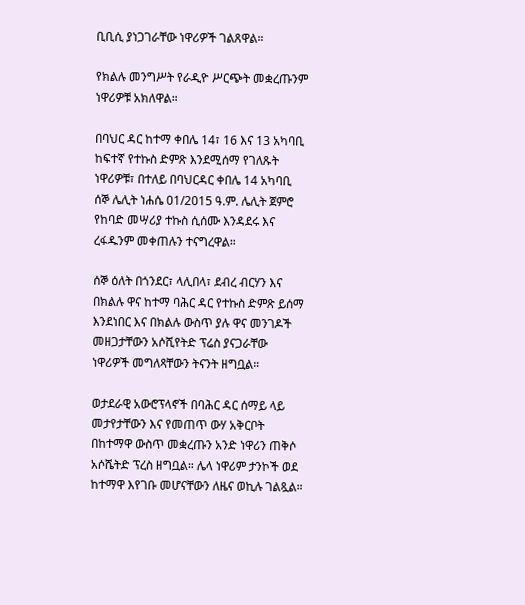ቢቢሲ ያነጋገራቸው ነዋሪዎች ገልጸዋል።

የክልሉ መንግሥት የራዲዮ ሥርጭት መቋረጡንም ነዋሪዎቹ አክለዋል።

በባህር ዳር ከተማ ቀበሌ 14፣ 16 እና 13 አካባቢ ከፍተኛ የተኩስ ድምጽ እንደሚሰማ የገለጹት ነዋሪዎቹ፣ በተለይ በባህርዳር ቀበሌ 14 አካባቢ ሰኞ ሌሊት ነሐሴ 01/2015 ዓ.ም. ሌሊት ጀምሮ የከባድ መሣሪያ ተኩስ ሲሰሙ እንዳደሩ እና ረፋዱንም መቀጠሉን ተናግረዋል።

ሰኞ ዕለት በጎንደር፣ ላሊበላ፣ ደብረ ብርሃን እና በክልሉ ዋና ከተማ ባሕር ዳር የተኩስ ድምጽ ይሰማ እንደነበር እና በክልሉ ውስጥ ያሉ ዋና መንገዶች መዘጋታቸውን አሶሺየትድ ፕሬስ ያናጋራቸው ነዋሪዎች መግለጻቸውን ትናንት ዘግቧል።

ወታደራዊ አውሮፕላኖች በባሕር ዳር ሰማይ ላይ መታየታቸውን እና የመጠጥ ውሃ አቅርቦት በከተማዋ ውስጥ መቋረጡን አንድ ነዋሪን ጠቅሶ አሶሼትድ ፕረስ ዘግቧል። ሌላ ነዋሪም ታንኮች ወደ ከተማዋ እየገቡ መሆናቸውን ለዜና ወኪሉ ገልጿል።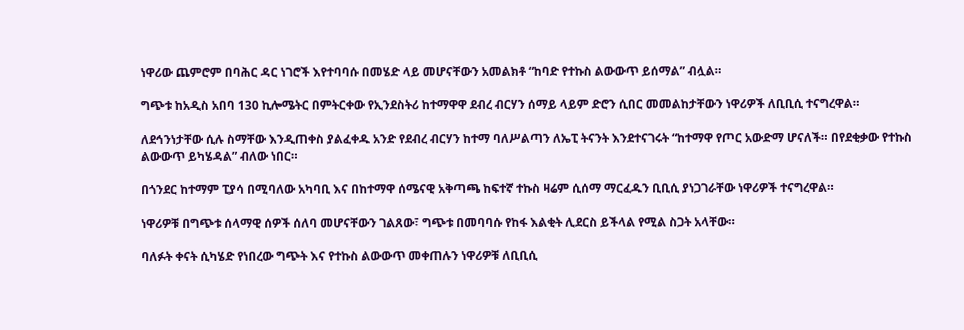ነዋሪው ጨምሮም በባሕር ዳር ነገሮች እየተባባሱ በመሄድ ላይ መሆናቸውን አመልክቶ “ከባድ የተኩስ ልውውጥ ይሰማል” ብሏል።

ግጭቱ ከአዲስ አበባ 130 ኪሎሜትር በምትርቀው የኢንደስትሪ ከተማዋዋ ደብረ ብርሃን ሰማይ ላይም ድሮን ሲበር መመልከታቸውን ነዋሪዎች ለቢቢሲ ተናግረዋል።

ለደኅንነታቸው ሲሉ ስማቸው እንዲጠቀስ ያልፈቀዱ አንድ የደብረ ብርሃን ከተማ ባለሥልጣን ለኤፒ ትናንት እንደተናገሩት “ከተማዋ የጦር አውድማ ሆናለች። በየደቂቃው የተኩስ ልውውጥ ይካሄዳል” ብለው ነበር።

በጎንደር ከተማም ፒያሳ በሚባለው አካባቢ እና በከተማዋ ሰሜናዊ አቅጣጫ ከፍተኛ ተኩስ ዛሬም ሲሰማ ማርፈዱን ቢቢሲ ያነጋገራቸው ነዋሪዎች ተናግረዋል።

ነዋሪዎቹ በግጭቱ ሰላማዊ ሰዎች ሰለባ መሆናቸውን ገልጸው፣ ግጭቱ በመባባሱ የከፋ እልቂት ሊደርስ ይችላል የሚል ስጋት አላቸው።

ባለፉት ቀናት ሲካሄድ የነበረው ግጭት እና የተኩስ ልውውጥ መቀጠሉን ነዋሪዎቹ ለቢቢሲ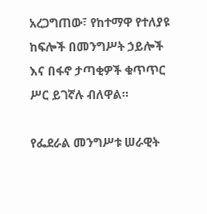አረጋግጠው፣ የከተማዋ የተለያዩ ከፍሎች በመንግሥት ኃይሎች እና በፋኖ ታጣቂዎች ቁጥጥር ሥር ይገኛሉ ብለዋል።

የፌደራል መንግሥቱ ሠራዊት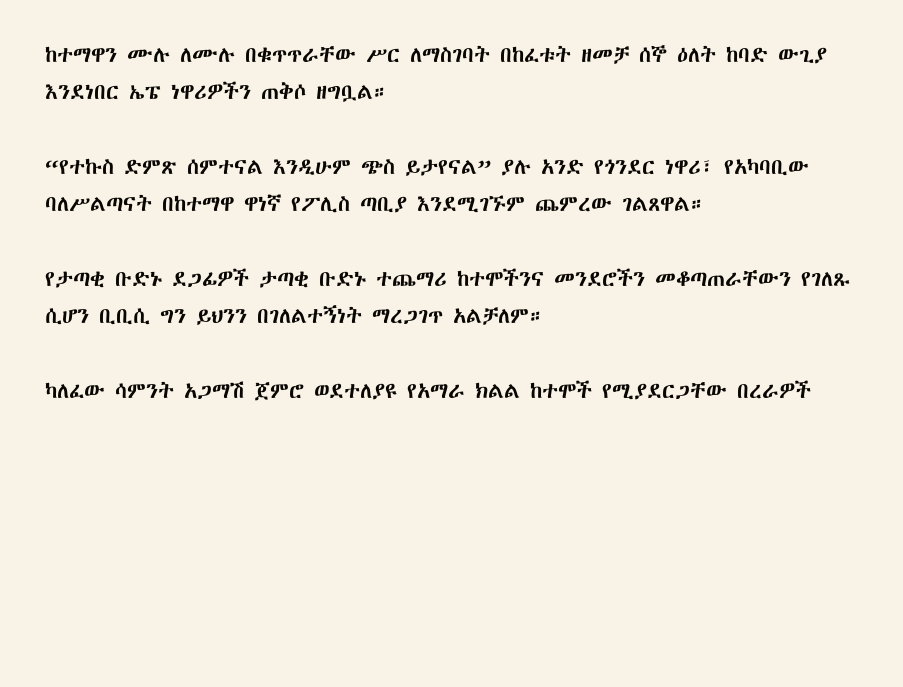ከተማዋን ሙሉ ለሙሉ በቁጥጥራቸው ሥር ለማስገባት በከፈቱት ዘመቻ ሰኞ ዕለት ከባድ ውጊያ እንደነበር ኤፔ ነዋሪዎችን ጠቅሶ ዘግቧል።

“የተኩስ ድምጽ ሰምተናል እንዲሁም ጭስ ይታየናል” ያሉ አንድ የጎንደር ነዋሪ፣ የአካባቢው ባለሥልጣናት በከተማዋ ዋነኛ የፖሊስ ጣቢያ እንደሚገኙም ጨምረው ገልጸዋል።

የታጣቂ ቡድኑ ደጋፊዎች ታጣቂ ቡድኑ ተጨማሪ ከተሞችንና መንደሮችን መቆጣጠራቸውን የገለጹ ሲሆን ቢቢሲ ግን ይህንን በገለልተኝነት ማረጋገጥ አልቻለም።

ካለፈው ሳምንት አጋማሽ ጀምሮ ወደተለያዩ የአማራ ክልል ከተሞች የሚያደርጋቸው በረራዎች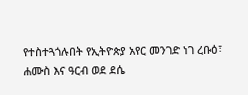የተስተጓጎሉበት የኢትዮጵያ አየር መንገድ ነገ ረቡዕ፣ ሐሙስ እና ዓርብ ወደ ደሴ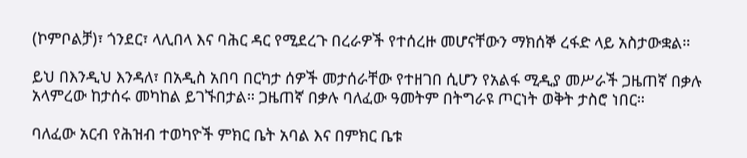(ኮምቦልቻ)፣ ጎንደር፣ ላሊበላ እና ባሕር ዳር የሚደረጉ በረራዎች የተሰረዙ መሆናቸውን ማክሰኞ ረፋድ ላይ አስታውቋል።

ይህ በእንዲህ እንዳለ፣ በአዲስ አበባ በርካታ ሰዎች መታሰራቸው የተዘገበ ሲሆን የአልፋ ሚዲያ መሥራች ጋዜጠኛ በቃሉ አላምረው ከታሰሩ መካከል ይገኙበታል። ጋዜጠኛ በቃሉ ባለፈው ዓመትም በትግራዩ ጦርነት ወቅት ታስሮ ነበር።

ባለፈው አርብ የሕዝብ ተወካዮች ምክር ቤት አባል እና በምክር ቤቱ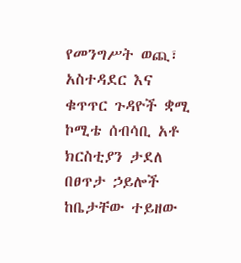የመንግሥት ወጪ፣ አስተዳደር እና ቁጥጥር ጉዳዮች ቋሚ ኮሚቴ ሰብሳቢ አቶ ክርስቲያን ታደለ በፀጥታ ኃይሎች ከቤታቸው ተይዘው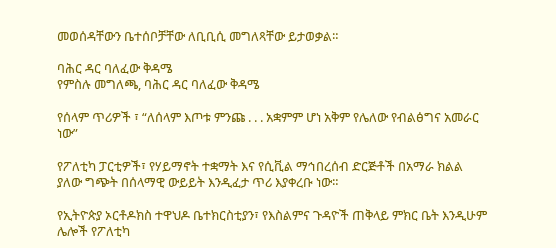መወሰዳቸውን ቤተሰቦቻቸው ለቢቢሲ መግለጻቸው ይታወቃል።

ባሕር ዳር ባለፈው ቅዳሜ
የምስሉ መግለጫ, ባሕር ዳር ባለፈው ቅዳሜ

የሰላም ጥሪዎች ፣ “ለሰላም እጦቱ ምንጩ . . . አቋምም ሆነ አቅም የሌለው የብልፅግና አመራር ነው”

የፖለቲካ ፓርቲዎች፣ የሃይማኖት ተቋማት እና የሲቪል ማኅበረሰብ ድርጅቶች በአማራ ክልል ያለው ግጭት በሰላማዊ ውይይት እንዲፈታ ጥሪ እያቀረቡ ነው።

የኢትዮጵያ ኦርቶዶክስ ተዋህዶ ቤተክርስቲያን፣ የእስልምና ጉዳዮች ጠቅላይ ምክር ቤት እንዲሁም ሌሎች የፖለቲካ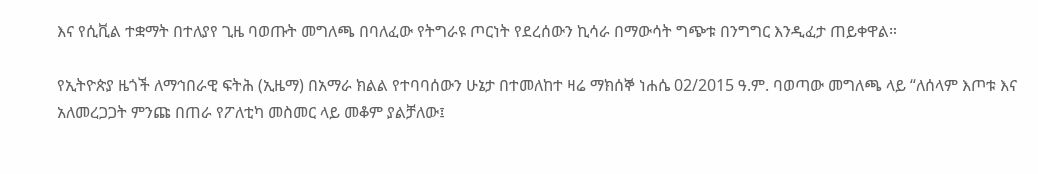እና የሲቪል ተቋማት በተለያየ ጊዜ ባወጡት መግለጫ በባለፈው የትግራዩ ጦርነት የደረሰውን ኪሳራ በማውሳት ግጭቱ በንግግር እንዲፈታ ጠይቀዋል።

የኢትዮጵያ ዜጎች ለማኅበራዊ ፍትሕ (ኢዜማ) በአማራ ክልል የተባባሰውን ሁኔታ በተመለከተ ዛሬ ማክሰኞ ነሐሴ 02/2015 ዓ.ም. ባወጣው መግለጫ ላይ “ለሰላም እጦቱ እና አለመረጋጋት ምንጩ በጠራ የፖለቲካ መስመር ላይ መቆም ያልቻለው፤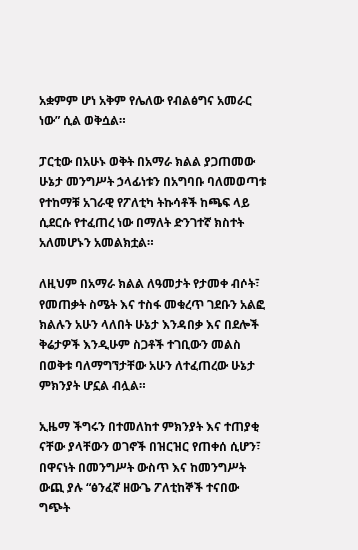አቋምም ሆነ አቅም የሌለው የብልፅግና አመራር ነው” ሲል ወቅሷል።

ፓርቲው በአሁኑ ወቅት በአማራ ክልል ያጋጠመው ሁኔታ መንግሥት ኃላፊነቱን በአግባቡ ባለመወጣቱ የተከማቹ አገራዊ የፖለቲካ ትኩሳቶች ከጫፍ ላይ ሲደርሱ የተፈጠረ ነው በማለት ድንገተኛ ክስተት አለመሆኑን አመልክቷል።

ለዚህም በአማራ ክልል ለዓመታት የታመቀ ብሶት፣ የመጠቃት ስሜት እና ተስፋ መቁረጥ ገደቡን አልፎ ክልሉን አሁን ላለበት ሁኔታ እንዳበቃ እና በደሎች ቅሬታዎች እንዲሁም ስጋቶች ተገቢውን መልስ በወቅቱ ባለማግኘታቸው አሁን ለተፈጠረው ሁኔታ ምክንያት ሆኗል ብሏል።

ኢዜማ ችግሩን በተመለከተ ምክንያት እና ተጠያቂ ናቸው ያላቸውን ወገኖች በዝርዝር የጠቀሰ ሲሆን፣ በዋናነት በመንግሥት ውስጥ እና ከመንግሥት ውጪ ያሉ “ፅንፈኛ ዘውጌ ፖለቲከኞች ተናበው ግጭት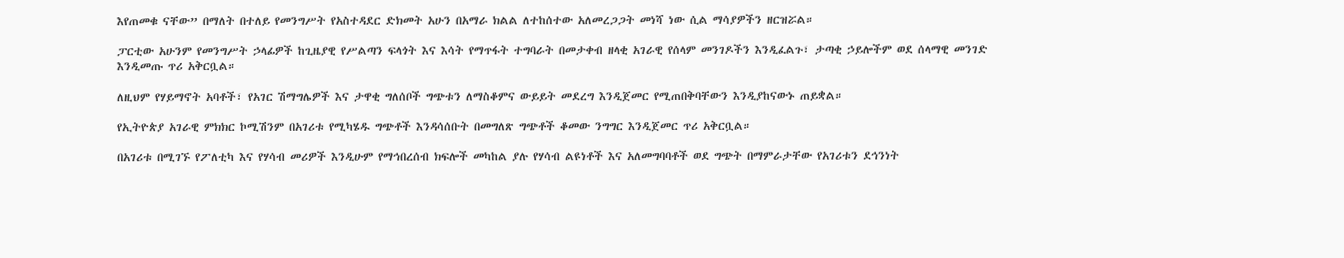እየጠመቁ ናቸው” በማለት በተለይ የመንግሥት የአስተዳደር ድክመት አሁን በአማራ ክልል ለተከሰተው አለመረጋጋት መነሻ ነው ሲል ማሳያዎችን ዘርዝሯል።

ፓርቲው አሁንም የመንግሥት ኃላፊዎች ከጊዜያዊ የሥልጣን ፍላጎት እና እሳት የማጥፋት ተግባራት በመታቀብ ዘላቂ አገራዊ የሰላም መንገዶችን እንዲፈልጉ፣ ታጣቂ ኃይሎችም ወደ ሰላማዊ መንገድ እንዲመጡ ጥሪ አቅርቧል።

ለዚህም የሃይማኖት አባቶች፣ የአገር ሽማግሌዎች እና ታዋቂ ግለሰቦች ግጭቱን ለማስቆምና ውይይት መደረግ እንዲጀመር የሚጠበቅባቸውን እንዲያከናውኑ ጠይቋል።

የኢትዮጵያ አገራዊ ምክክር ኮሚሽንም በአገሪቱ የሚካሄዱ ግጭቶች እንዳሳሰቡት በመግለጽ ግጭቶች ቆመው ንግግር እንዲጀመር ጥሪ አቅርቧል።

በአገሪቱ በሚገኙ የፖለቲካ እና የሃሳብ መሪዎች እንዲሁም የማኅበረሰብ ክፍሎች መካከል ያሉ የሃሳብ ልዩነቶች እና አለመግባባቶች ወደ ግጭት በማምራታቸው የአገሪቱን ደኅንነት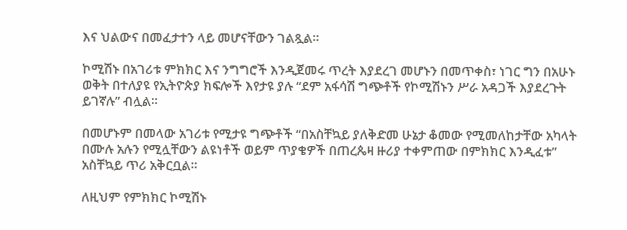እና ህልውና በመፈታተን ላይ መሆናቸውን ገልጿል።

ኮሚሽኑ በአገሪቱ ምክክር እና ንግግሮች እንዲጀመሩ ጥረት እያደረገ መሆኑን በመጥቀስ፣ ነገር ግን በአሁኑ ወቅት በተለያዩ የኢትዮጵያ ክፍሎች እየታዩ ያሉ “ደም አፋሳሽ ግጭቶች የኮሚሽኑን ሥራ አዳጋች እያደረጉት ይገኛሉ” ብሏል።

በመሆኑም በመላው አገሪቱ የሚታዩ ግጭቶች “በአስቸኳይ ያለቅድመ ሁኔታ ቆመው የሚመለከታቸው አካላት በሙሉ አሉን የሚሏቸውን ልዩነቶች ወይም ጥያቄዎች በጠረጴዛ ዙሪያ ተቀምጠው በምክክር እንዲፈቱ” አስቸኳይ ጥሪ አቅርቧል።

ለዚህም የምክክር ኮሚሽኑ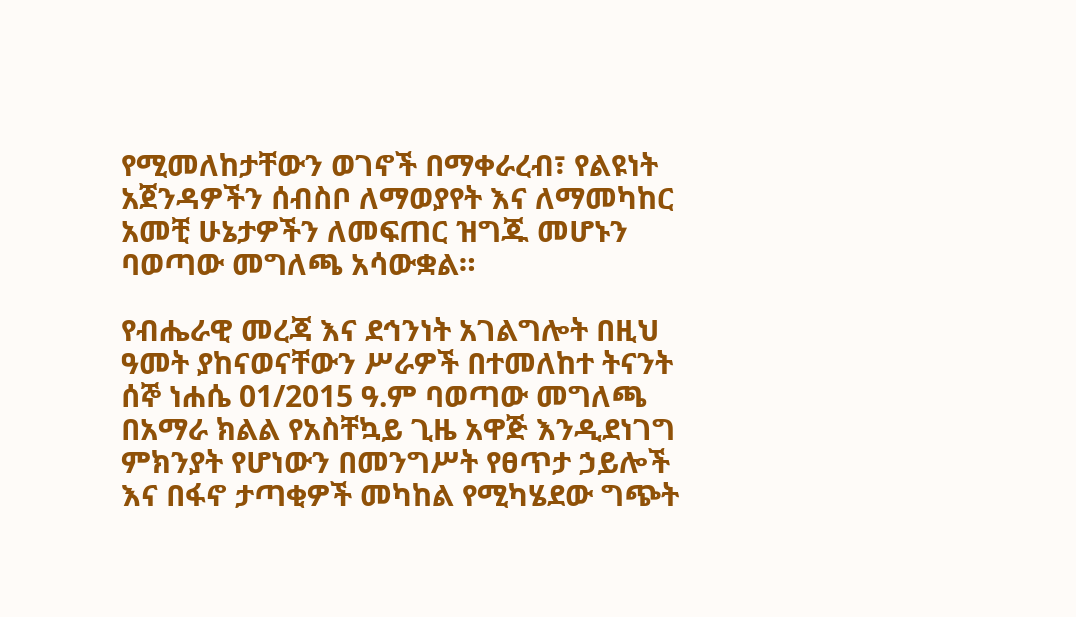የሚመለከታቸውን ወገኖች በማቀራረብ፣ የልዩነት አጀንዳዎችን ሰብስቦ ለማወያየት እና ለማመካከር አመቺ ሁኔታዎችን ለመፍጠር ዝግጁ መሆኑን ባወጣው መግለጫ አሳውቋል።

የብሔራዊ መረጃ እና ደኅንነት አገልግሎት በዚህ ዓመት ያከናወናቸውን ሥራዎች በተመለከተ ትናንት ሰኞ ነሐሴ 01/2015 ዓ.ም ባወጣው መግለጫ በአማራ ክልል የአስቸኳይ ጊዜ አዋጅ እንዲደነገግ ምክንያት የሆነውን በመንግሥት የፀጥታ ኃይሎች እና በፋኖ ታጣቂዎች መካከል የሚካሄደው ግጭት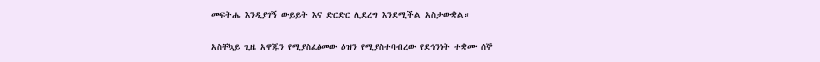መፍትሔ እንዲያገኝ ውይይት እና ድርድር ሊደረግ እንደሚችል አስታውቋል።

አስቸኳይ ጊዜ አዋጁን የሚያስፈፅመው ዕዝን የሚያስተባብረው የደኅንነት ተቋሙ ሰኞ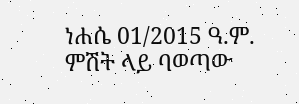ነሐሴ 01/2015 ዓ.ም. ምሽት ላይ ባወጣው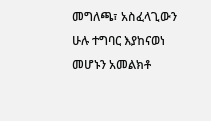መግለጫ፣ አስፈላጊውን ሁሉ ተግባር እያከናወነ መሆኑን አመልክቶ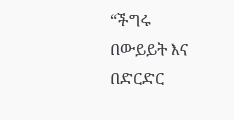“ችግሩ በውይይት እና በድርድር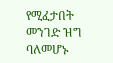የሚፈታበት መንገድ ዝግ ባለመሆኑ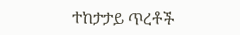ተከታታይ ጥረቶች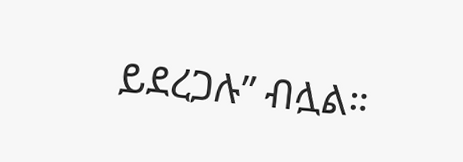ይደረጋሉ” ብሏል።